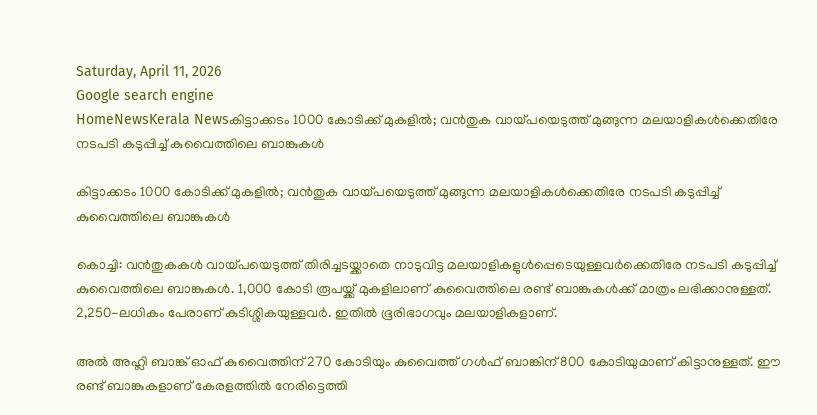Saturday, April 11, 2026
Google search engine
HomeNewsKerala Newsകിട്ടാക്കടം 1000 കോടിക്ക് മുകളില്‍; വന്‍തുക വായ്പയെടുത്ത് മുങ്ങുന്ന മലയാളികള്‍ക്കെതിരേ നടപടി കടുപ്പിച്ച് കുവൈത്തിലെ ബാങ്കുകള്‍

കിട്ടാക്കടം 1000 കോടിക്ക് മുകളില്‍; വന്‍തുക വായ്പയെടുത്ത് മുങ്ങുന്ന മലയാളികള്‍ക്കെതിരേ നടപടി കടുപ്പിച്ച് കുവൈത്തിലെ ബാങ്കുകള്‍

കൊച്ചി: വന്‍തുകകള്‍ വായ്പയെടുത്ത് തിരിച്ചടയ്ക്കാതെ നാടുവിട്ട മലയാളികളുള്‍പ്പെടെയുള്ളവര്‍ക്കെതിരേ നടപടി കടുപ്പിച്ച് കുവൈത്തിലെ ബാങ്കുകള്‍. 1,000 കോടി രൂപയ്ക്ക് മുകളിലാണ് കുവൈത്തിലെ രണ്ട് ബാങ്കുകള്‍ക്ക് മാത്രം ലഭിക്കാനുള്ളത്. 2,250-ലധികം പേരാണ് കുടിശ്ശികയുള്ളവര്‍. ഇതില്‍ ഭൂരിഭാഗവും മലയാളികളാണ്.

അല്‍ അഹ്ലി ബാങ്ക് ഓഫ് കുവൈത്തിന് 270 കോടിയും കുവൈത്ത് ഗള്‍ഫ് ബാങ്കിന് 800 കോടിയുമാണ് കിട്ടാനുള്ളത്. ഈ രണ്ട് ബാങ്കുകളാണ് കേരളത്തില്‍ നേരിട്ടെത്തി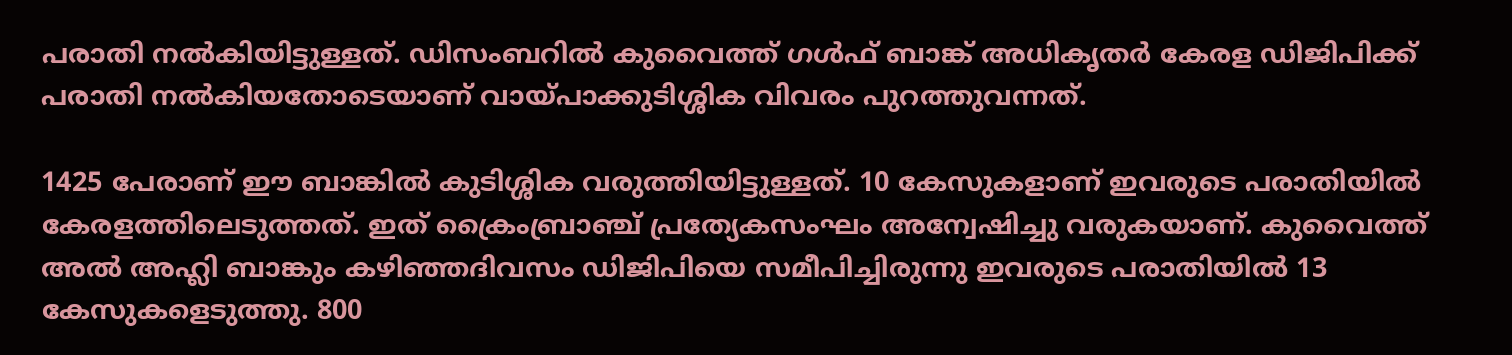പരാതി നല്‍കിയിട്ടുള്ളത്. ഡിസംബറില്‍ കുവൈത്ത് ഗള്‍ഫ് ബാങ്ക് അധികൃതര്‍ കേരള ഡിജിപിക്ക് പരാതി നല്‍കിയതോടെയാണ് വായ്പാക്കുടിശ്ശിക വിവരം പുറത്തുവന്നത്.

1425 പേരാണ് ഈ ബാങ്കില്‍ കുടിശ്ശിക വരുത്തിയിട്ടുള്ളത്. 10 കേസുകളാണ് ഇവരുടെ പരാതിയില്‍ കേരളത്തിലെടുത്തത്. ഇത് ക്രൈംബ്രാഞ്ച് പ്രത്യേകസംഘം അന്വേഷിച്ചു വരുകയാണ്. കുവൈത്ത് അല്‍ അഹ്ലി ബാങ്കും കഴിഞ്ഞദിവസം ഡിജിപിയെ സമീപിച്ചിരുന്നു ഇവരുടെ പരാതിയില്‍ 13 കേസുകളെടുത്തു. 800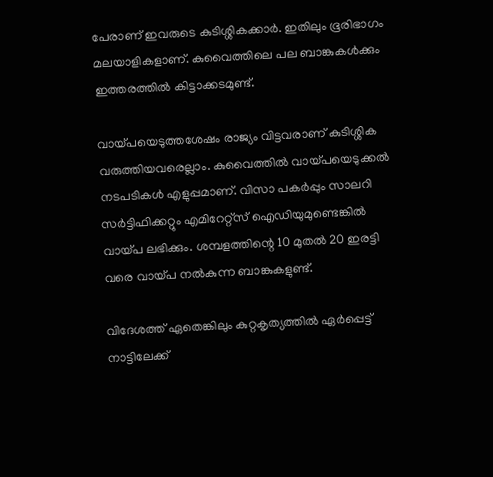പേരാണ് ഇവരുടെ കുടിശ്ശികക്കാര്‍. ഇതിലും ഭൂരിഭാഗം മലയാളികളാണ്. കുവൈത്തിലെ പല ബാങ്കുകള്‍ക്കും ഇത്തരത്തില്‍ കിട്ടാക്കടമുണ്ട്.

വായ്പയെടുത്തശേഷം രാജ്യം വിട്ടവരാണ് കുടിശ്ശിക വരുത്തിയവരെല്ലാം. കുവൈത്തില്‍ വായ്പയെടുക്കല്‍ നടപടികള്‍ എളുപ്പമാണ്. വിസാ പകര്‍പ്പും സാലറി സര്‍ട്ടിഫിക്കറ്റും എമിറേറ്റ്സ് ഐഡിയുമുണ്ടെങ്കില്‍ വായ്പ ലഭിക്കും. ശമ്പളത്തിന്റെ 10 മുതല്‍ 20 ഇരട്ടി വരെ വായ്പ നല്‍കുന്ന ബാങ്കുകളുണ്ട്.

വിദേശത്ത് ഏതെങ്കിലും കുറ്റകൃത്യത്തില്‍ ഏര്‍പ്പെട്ട് നാട്ടിലേക്ക്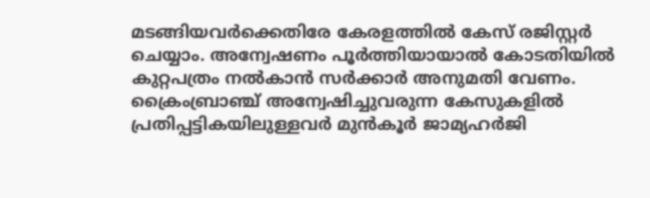മടങ്ങിയവര്‍ക്കെതിരേ കേരളത്തില്‍ കേസ് രജിസ്റ്റര്‍ ചെയ്യാം. അന്വേഷണം പൂര്‍ത്തിയായാല്‍ കോടതിയില്‍ കുറ്റപത്രം നല്‍കാന്‍ സര്‍ക്കാര്‍ അനുമതി വേണം. ക്രൈംബ്രാഞ്ച് അന്വേഷിച്ചുവരുന്ന കേസുകളില്‍ പ്രതിപ്പട്ടികയിലുള്ളവര്‍ മുന്‍കൂര്‍ ജാമ്യഹര്‍ജി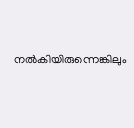നല്‍കിയിരുന്നെങ്കിലും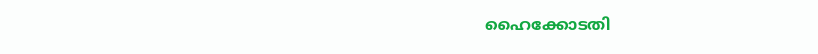ഹൈക്കോടതി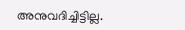അനുവദിച്ചിട്ടില്ല.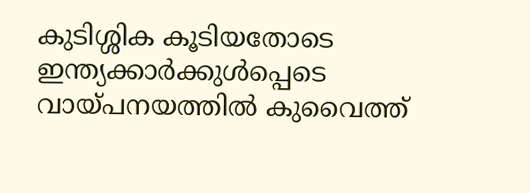കുടിശ്ശിക കൂടിയതോടെ ഇന്ത്യക്കാര്‍ക്കുള്‍പ്പെടെ വായ്പനയത്തില്‍ കുവൈത്ത്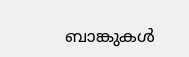ബാങ്കുകള്‍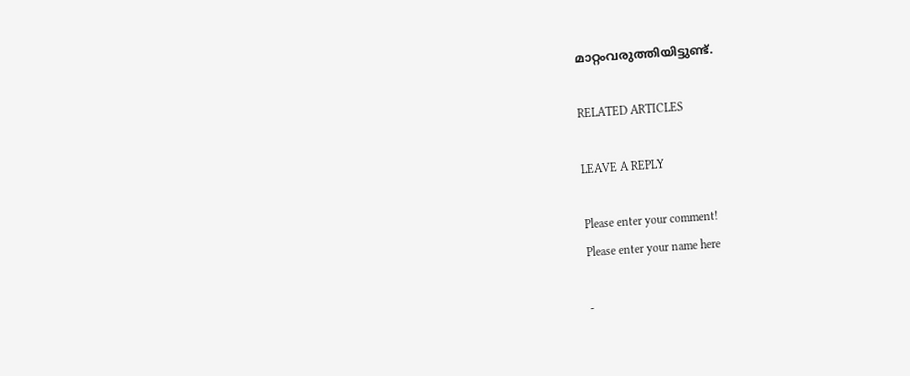മാറ്റംവരുത്തിയിട്ടുണ്ട്.

RELATED ARTICLES

LEAVE A REPLY

Please enter your comment!
Please enter your name here

-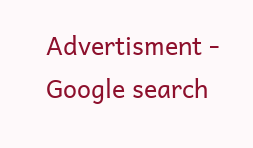Advertisment -
Google search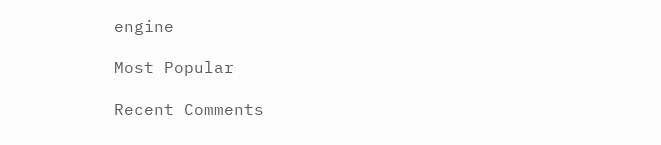engine

Most Popular

Recent Comments